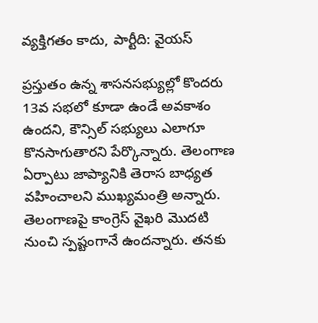వ్యక్తిగతం కాదు, పార్టీది: వైయస్

ప్రస్తుతం ఉన్న శాసనసభ్యుల్లో కొందరు 13వ సభలో కూడా ఉండే అవకాశం ఉందని, కౌన్సిల్ సభ్యులు ఎలాగూ కొనసాగుతారని పేర్కొన్నారు. తెలంగాణ ఏర్పాటు జాప్యానికి తెరాస బాధ్యత వహించాలని ముఖ్యమంత్రి అన్నారు. తెలంగాణపై కాంగ్రెస్ వైఖరి మొదటి నుంచి స్పష్టంగానే ఉందన్నారు. తనకు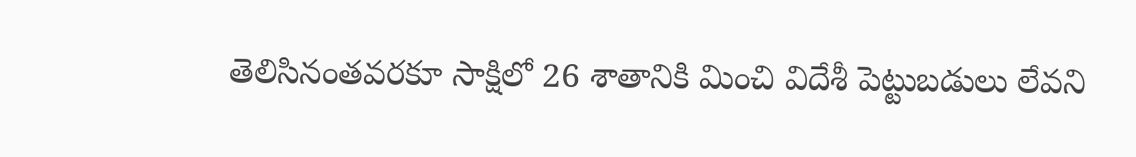తెలిసినంతవరకూ సాక్షిలో 26 శాతానికి మించి విదేశీ పెట్టుబడులు లేవని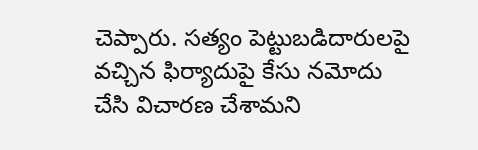చెప్పారు. సత్యం పెట్టుబడిదారులపై వచ్చిన ఫిర్యాదుపై కేసు నమోదు చేసి విచారణ చేశామని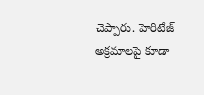చెప్పారు. హెరిటేజ్ అక్రమాలపై కూడా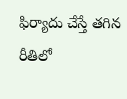ఫిర్యాదు చేస్తే తగిన రీతిలో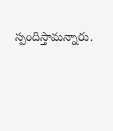స్పందిస్తామన్నారు.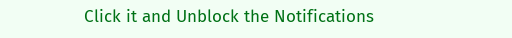Click it and Unblock the Notifications